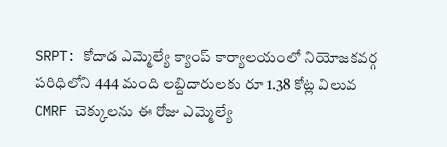SRPT: కోదాడ ఎమ్మెల్యే క్యాంప్ కార్యాలయంలో నియోజకవర్గ పరిధిలోని 444 మంది లబ్దిదారులకు రూ 1.38 కోట్ల విలువ CMRF చెక్కులను ఈ రోజు ఎమ్మెల్యే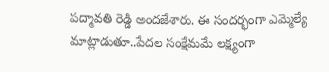పద్మావతి రెడ్డి అందజేశారు. ఈ సందర్భంగా ఎమ్మెల్యే మాట్లాడుతూ..పేదల సంక్షేమమే లక్ష్యంగా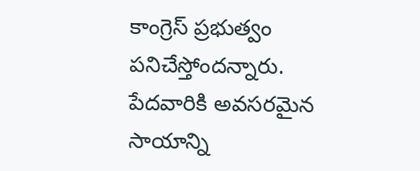కాంగ్రెస్ ప్రభుత్వం పనిచేస్తోందన్నారు. పేదవారికి అవసరమైన సాయాన్ని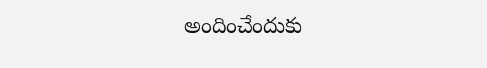అందించేందుకు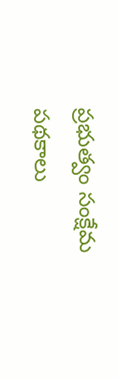ప్రభుత్వం సంక్షేమ పథకాలు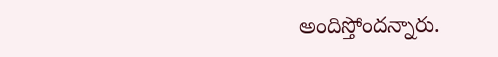అందిస్తోందన్నారు.